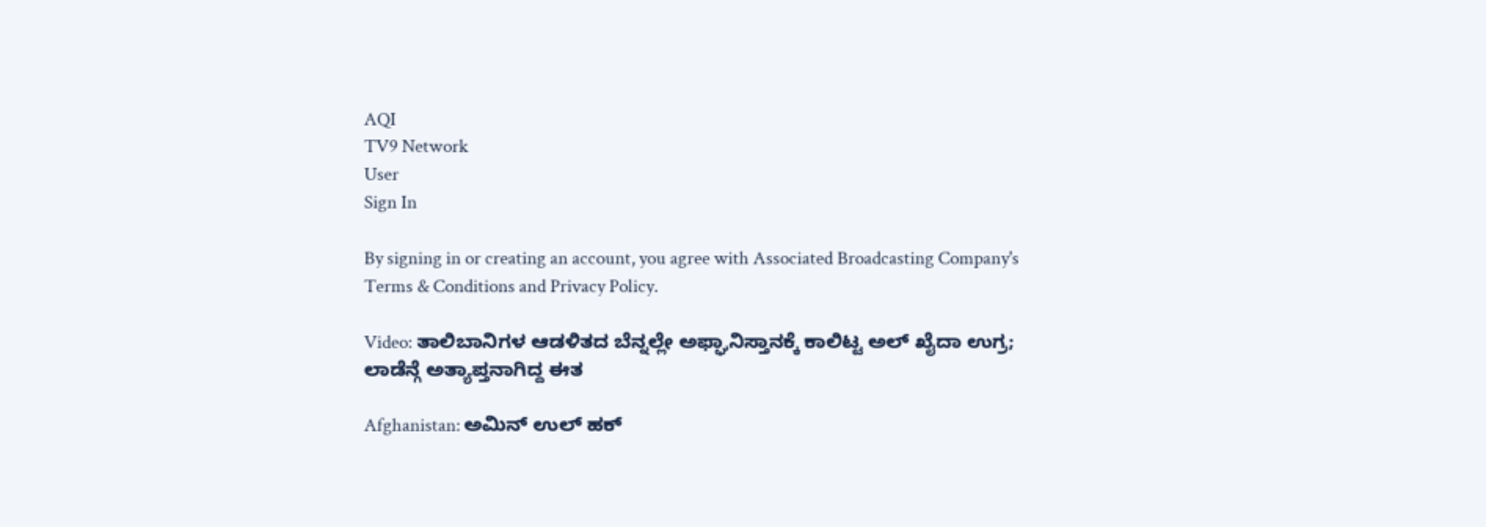AQI
TV9 Network
User
Sign In

By signing in or creating an account, you agree with Associated Broadcasting Company's Terms & Conditions and Privacy Policy.

Video: ತಾಲಿಬಾನಿಗಳ ಆಡಳಿತದ ಬೆನ್ನಲ್ಲೇ ಅಫ್ಘಾನಿಸ್ತಾನಕ್ಕೆ ಕಾಲಿಟ್ಟ ಅಲ್ ಖೈದಾ ಉಗ್ರ; ಲಾಡೆನ್ಗೆ ಅತ್ಯಾಪ್ತನಾಗಿದ್ದ ಈತ

Afghanistan: ಅಮಿನ್ ಉಲ್ ಹಕ್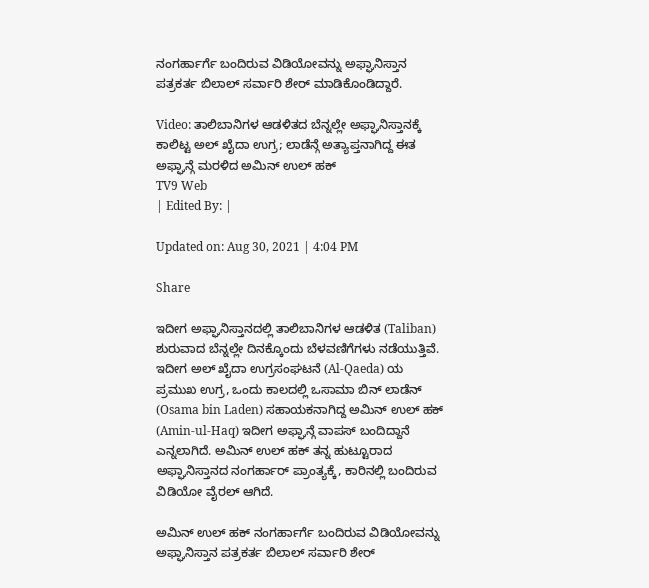ನಂಗರ್ಹಾರ್ಗೆ ಬಂದಿರುವ ವಿಡಿಯೋವನ್ನು ಅಫ್ಘಾನಿಸ್ತಾನ ಪತ್ರಕರ್ತ ಬಿಲಾಲ್ ಸರ್ವಾರಿ ಶೇರ್ ಮಾಡಿಕೊಂಡಿದ್ದಾರೆ.

Video: ತಾಲಿಬಾನಿಗಳ ಆಡಳಿತದ ಬೆನ್ನಲ್ಲೇ ಅಫ್ಘಾನಿಸ್ತಾನಕ್ಕೆ ಕಾಲಿಟ್ಟ ಅಲ್ ಖೈದಾ ಉಗ್ರ; ಲಾಡೆನ್ಗೆ ಅತ್ಯಾಪ್ತನಾಗಿದ್ದ ಈತ
ಅಫ್ಘಾನ್ಗೆ ಮರಳಿದ ಅಮಿನ್ ಉಲ್ ಹಕ್
TV9 Web
| Edited By: |

Updated on: Aug 30, 2021 | 4:04 PM

Share

ಇದೀಗ ಅಫ್ಘಾನಿಸ್ತಾನದಲ್ಲಿ ತಾಲಿಬಾನಿಗಳ ಆಡಳಿತ (Taliban) ಶುರುವಾದ ಬೆನ್ನಲ್ಲೇ ದಿನಕ್ಕೊಂದು ಬೆಳವಣಿಗೆಗಳು ನಡೆಯುತ್ತಿವೆ. ಇದೀಗ ಅಲ್ ಖೈದಾ ಉಗ್ರಸಂಘಟನೆ (Al-Qaeda) ಯ ಪ್ರಮುಖ ಉಗ್ರ, ಒಂದು ಕಾಲದಲ್ಲಿ ಒಸಾಮಾ ಬಿನ್ ಲಾಡೆನ್ (Osama bin Laden) ಸಹಾಯಕನಾಗಿದ್ದ ಅಮಿನ್ ಉಲ್ ಹಕ್ (Amin-ul-Haq) ಇದೀಗ ಅಫ್ಘಾನ್ಗೆ ವಾಪಸ್ ಬಂದಿದ್ದಾನೆ ಎನ್ನಲಾಗಿದೆ. ಅಮಿನ್ ಉಲ್ ಹಕ್ ತನ್ನ ಹುಟ್ಟೂರಾದ ಅಫ್ಘಾನಿಸ್ತಾನದ ನಂಗರ್ಹಾರ್ ಪ್ರಾಂತ್ಯಕ್ಕೆ, ಕಾರಿನಲ್ಲಿ ಬಂದಿರುವ ವಿಡಿಯೋ ವೈರಲ್ ಆಗಿದೆ.

ಅಮಿನ್ ಉಲ್ ಹಕ್ ನಂಗರ್ಹಾರ್ಗೆ ಬಂದಿರುವ ವಿಡಿಯೋವನ್ನು ಅಫ್ಘಾನಿಸ್ತಾನ ಪತ್ರಕರ್ತ ಬಿಲಾಲ್ ಸರ್ವಾರಿ ಶೇರ್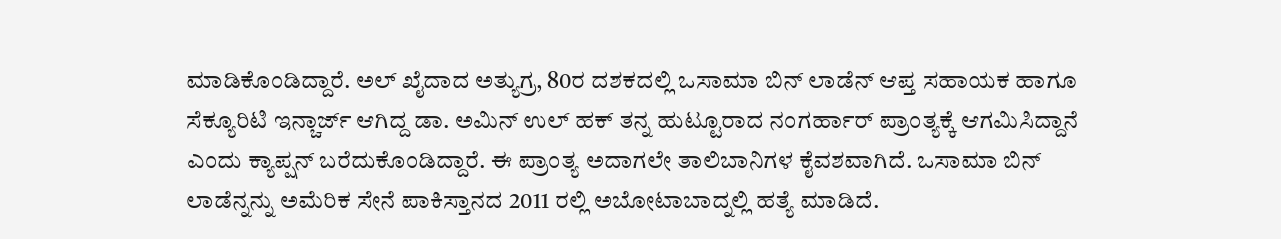ಮಾಡಿಕೊಂಡಿದ್ದಾರೆ. ಅಲ್ ಖೈದಾದ ಅತ್ಯುಗ್ರ, 80ರ ದಶಕದಲ್ಲಿ ಒಸಾಮಾ ಬಿನ್ ಲಾಡೆನ್ ಆಪ್ತ ಸಹಾಯಕ ಹಾಗೂ ಸೆಕ್ಯೂರಿಟಿ ಇನ್ಚಾರ್ಜ್ ಆಗಿದ್ದ ಡಾ. ಅಮಿನ್ ಉಲ್ ಹಕ್ ತನ್ನ ಹುಟ್ಟೂರಾದ ನಂಗರ್ಹಾರ್ ಪ್ರಾಂತ್ಯಕ್ಕೆ ಆಗಮಿಸಿದ್ದಾನೆ ಎಂದು ಕ್ಯಾಪ್ಷನ್ ಬರೆದುಕೊಂಡಿದ್ದಾರೆ. ಈ ಪ್ರಾಂತ್ಯ ಅದಾಗಲೇ ತಾಲಿಬಾನಿಗಳ ಕೈವಶವಾಗಿದೆ. ಒಸಾಮಾ ಬಿನ್ ಲಾಡೆನ್ನನ್ನು ಅಮೆರಿಕ ಸೇನೆ ಪಾಕಿಸ್ತಾನದ 2011 ರಲ್ಲಿ ಅಬೋಟಾಬಾದ್ನಲ್ಲಿ ಹತ್ಯೆ ಮಾಡಿದೆ.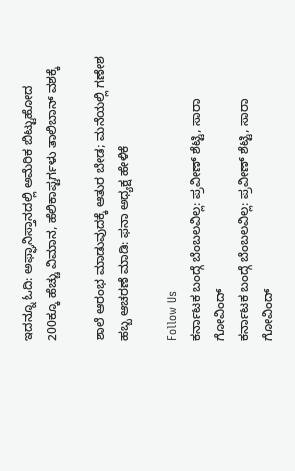ಇದನ್ನೂ ಓದಿ: ಅಫ್ಘಾನಿಸ್ತಾನದಲ್ಲಿ ಅಮೆರಿಕ ಬಿಟ್ಟುಹೋದ 200ಕ್ಕೂ ಹೆಚ್ಚು ವಿಮಾನ, ಹೆಲಿಕಾಪ್ಟರ್ಗಳು ತಾಲಿಬಾನ್ ವಶಕ್ಕೆ

ಶಾಲೆ ಆರಂಭ ಮಾಡುವುದಕ್ಕೆ ಆತುರ ಬೇಡ; ಮನೆಯಲ್ಲಿ ಗಣೇಶ ಹಬ್ಬ ಆಚರಣೆ ಮಾಡಿ: ಫನಾ ಅಧ್ಯಕ್ಷ ಹೇಳಿಕೆ

Follow Us
ಕರ್ನಾಟಕ ಬಂದ್ಗೆ ಬೆಂಬಲವಿಲ್ಲ: ಪ್ರವೀಣ್ ಶೆಟ್ಟಿ, ಸಾರಾ ಗೋವಿಂದ್
ಕರ್ನಾಟಕ ಬಂದ್ಗೆ ಬೆಂಬಲವಿಲ್ಲ: ಪ್ರವೀಣ್ ಶೆಟ್ಟಿ, ಸಾರಾ ಗೋವಿಂದ್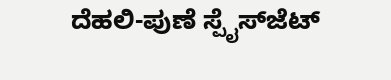ದೆಹಲಿ-ಪುಣೆ ಸ್ಪೈಸ್‌ಜೆಟ್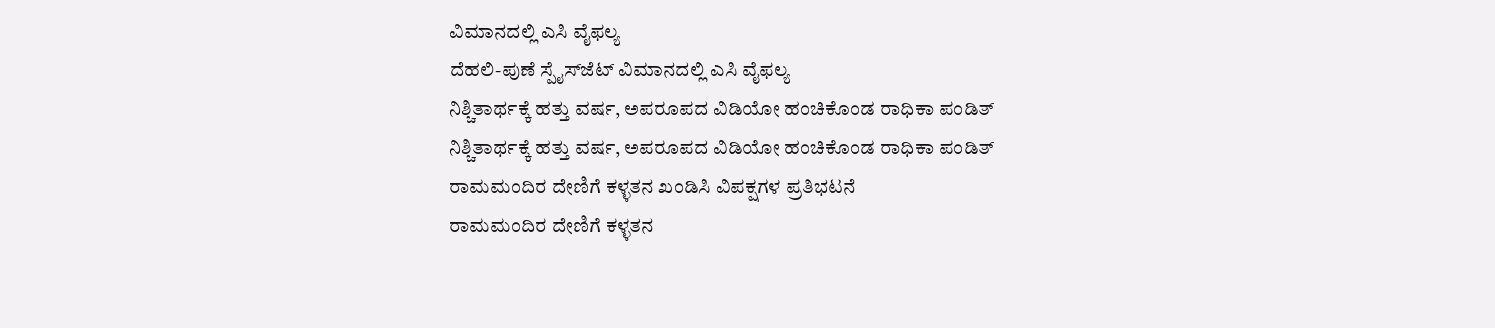ವಿಮಾನದಲ್ಲಿ ಎಸಿ ವೈಫಲ್ಯ
ದೆಹಲಿ-ಪುಣೆ ಸ್ಪೈಸ್‌ಜೆಟ್ ವಿಮಾನದಲ್ಲಿ ಎಸಿ ವೈಫಲ್ಯ
ನಿಶ್ಚಿತಾರ್ಥಕ್ಕೆ ಹತ್ತು ವರ್ಷ, ಅಪರೂಪದ ವಿಡಿಯೋ ಹಂಚಿಕೊಂಡ ರಾಧಿಕಾ ಪಂಡಿತ್
ನಿಶ್ಚಿತಾರ್ಥಕ್ಕೆ ಹತ್ತು ವರ್ಷ, ಅಪರೂಪದ ವಿಡಿಯೋ ಹಂಚಿಕೊಂಡ ರಾಧಿಕಾ ಪಂಡಿತ್
ರಾಮಮಂದಿರ ದೇಣಿಗೆ ಕಳ್ಳತನ ಖಂಡಿಸಿ ವಿಪಕ್ಷಗಳ ಪ್ರತಿಭಟನೆ
ರಾಮಮಂದಿರ ದೇಣಿಗೆ ಕಳ್ಳತನ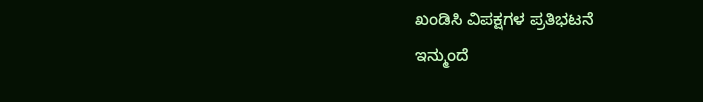ಖಂಡಿಸಿ ವಿಪಕ್ಷಗಳ ಪ್ರತಿಭಟನೆ
ಇನ್ಮುಂದೆ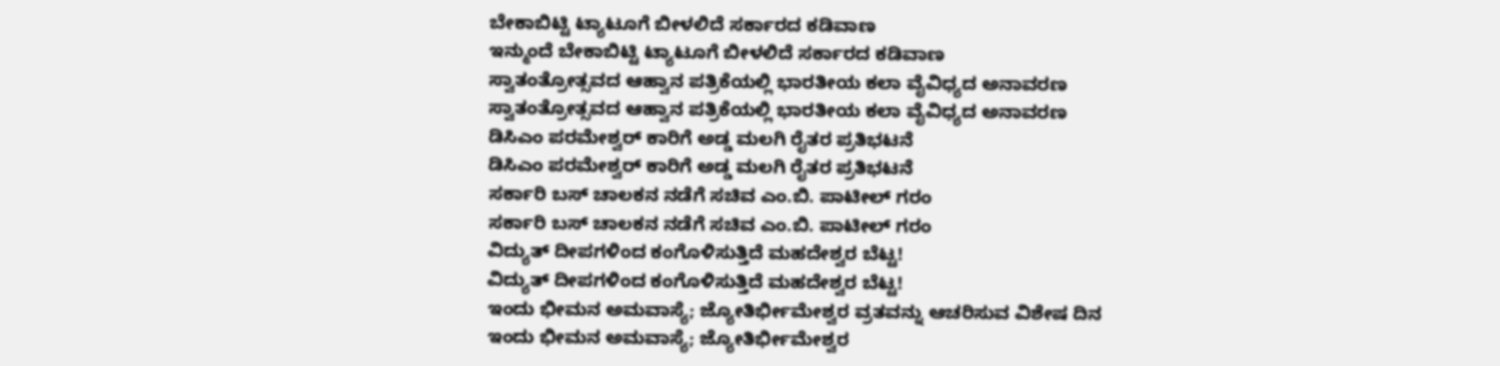ಬೇಕಾಬಿಟ್ಟಿ ಟ್ಯಾಟೂಗೆ ಬೀಳಲಿದೆ ಸರ್ಕಾರದ ಕಡಿವಾಣ
ಇನ್ಮುಂದೆ ಬೇಕಾಬಿಟ್ಟಿ ಟ್ಯಾಟೂಗೆ ಬೀಳಲಿದೆ ಸರ್ಕಾರದ ಕಡಿವಾಣ
ಸ್ವಾತಂತ್ರೋತ್ಸವದ ಆಹ್ವಾನ ಪತ್ರಿಕೆಯಲ್ಲಿ ಭಾರತೀಯ ಕಲಾ ವೈವಿಧ್ಯದ ಅನಾವರಣ
ಸ್ವಾತಂತ್ರೋತ್ಸವದ ಆಹ್ವಾನ ಪತ್ರಿಕೆಯಲ್ಲಿ ಭಾರತೀಯ ಕಲಾ ವೈವಿಧ್ಯದ ಅನಾವರಣ
ಡಿಸಿಎಂ ಪರಮೇಶ್ವರ್ ಕಾರಿಗೆ ಅಡ್ಡ ಮಲಗಿ ರೈತರ ಪ್ರತಿಭಟನೆ
ಡಿಸಿಎಂ ಪರಮೇಶ್ವರ್ ಕಾರಿಗೆ ಅಡ್ಡ ಮಲಗಿ ರೈತರ ಪ್ರತಿಭಟನೆ
ಸರ್ಕಾರಿ ಬಸ್ ಚಾಲಕನ ನಡೆಗೆ ಸಚಿವ ಎಂ.ಬಿ. ಪಾಟೀಲ್ ಗರಂ
ಸರ್ಕಾರಿ ಬಸ್ ಚಾಲಕನ ನಡೆಗೆ ಸಚಿವ ಎಂ.ಬಿ. ಪಾಟೀಲ್ ಗರಂ
ವಿದ್ಯುತ್ ದೀಪಗಳಿಂದ ಕಂಗೊಳಿಸುತ್ತಿದೆ ಮಹದೇಶ್ವರ ಬೆಟ್ಟ!
ವಿದ್ಯುತ್ ದೀಪಗಳಿಂದ ಕಂಗೊಳಿಸುತ್ತಿದೆ ಮಹದೇಶ್ವರ ಬೆಟ್ಟ!
ಇಂದು ಭೀಮನ ಅಮವಾಸ್ಯೆ; ಜ್ಯೋತಿರ್ಭೀಮೇಶ್ವರ ವ್ರತವನ್ನು ಆಚರಿಸುವ ವಿಶೇಷ ದಿನ
ಇಂದು ಭೀಮನ ಅಮವಾಸ್ಯೆ; ಜ್ಯೋತಿರ್ಭೀಮೇಶ್ವರ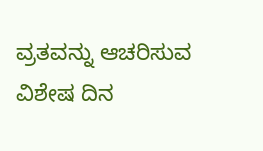ವ್ರತವನ್ನು ಆಚರಿಸುವ ವಿಶೇಷ ದಿನ